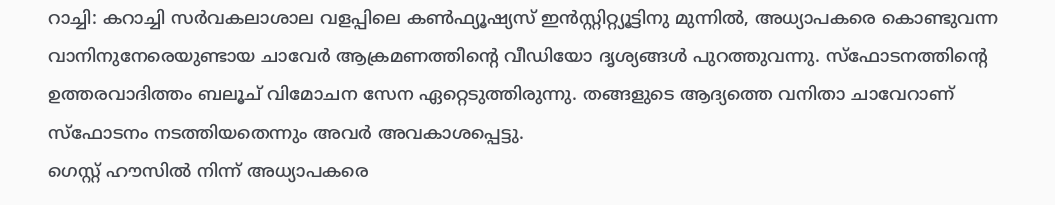റാച്ചി: കറാച്ചി സർവകലാശാല വളപ്പിലെ കൺഫ്യൂഷ്യസ് ഇൻസ്റ്റിറ്റ്യൂട്ടിനു മുന്നിൽ, അധ്യാപകരെ കൊണ്ടുവന്ന വാനിനുനേരെയുണ്ടായ ചാവേർ ആക്രമണത്തിന്റെ വീഡിയോ ദൃശ്യങ്ങൾ പുറത്തുവന്നു. സ്ഫോടനത്തിന്റെ ഉത്തരവാദിത്തം ബലൂച് വിമോചന സേന ഏറ്റെടുത്തിരുന്നു. തങ്ങളുടെ ആദ്യത്തെ വനിതാ ചാവേറാണ് സ്ഫോടനം നടത്തിയതെന്നും അവർ അവകാശപ്പെട്ടു.
ഗെസ്റ്റ് ഹൗസിൽ നിന്ന് അധ്യാപകരെ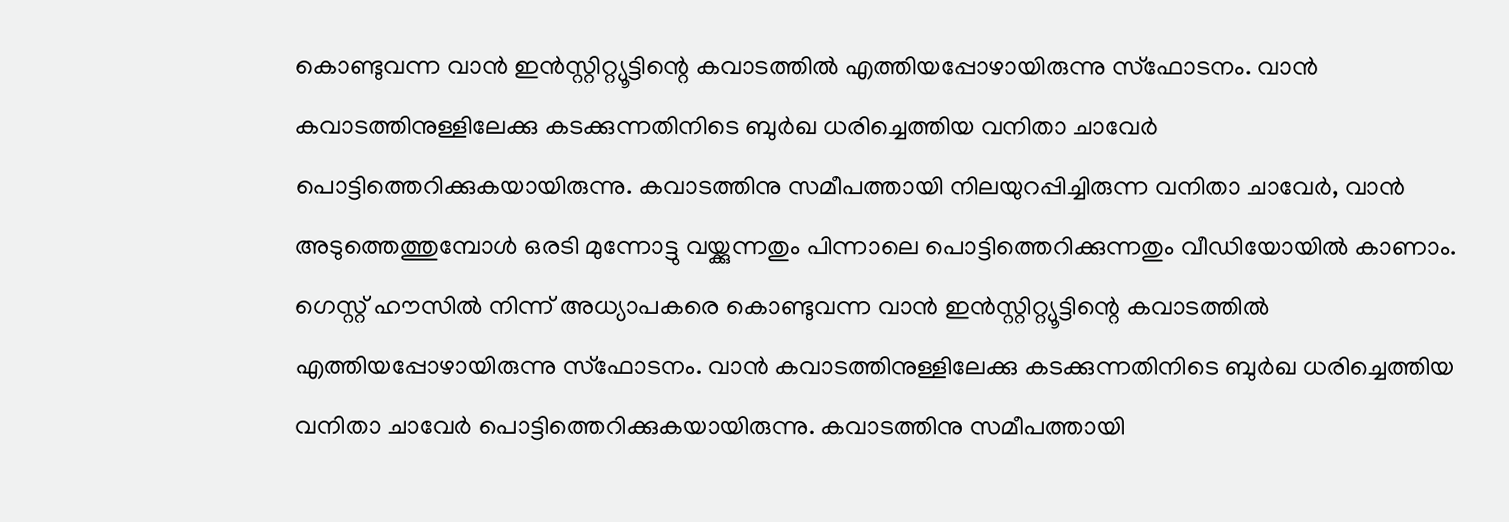കൊണ്ടുവന്ന വാൻ ഇൻസ്റ്റിറ്റ്യൂട്ടിന്റെ കവാടത്തിൽ എത്തിയപ്പോഴായിരുന്നു സ്ഫോടനം. വാൻ കവാടത്തിനുള്ളിലേക്കു കടക്കുന്നതിനിടെ ബുർഖ ധരിച്ചെത്തിയ വനിതാ ചാവേർ പൊട്ടിത്തെറിക്കുകയായിരുന്നു. കവാടത്തിനു സമീപത്തായി നിലയുറപ്പിച്ചിരുന്ന വനിതാ ചാവേർ, വാൻ അടുത്തെത്തുമ്പോൾ ഒരടി മുന്നോട്ടു വയ്ക്കുന്നതും പിന്നാലെ പൊട്ടിത്തെറിക്കുന്നതും വീഡിയോയിൽ കാണാം.
ഗെസ്റ്റ് ഹൗസിൽ നിന്ന് അധ്യാപകരെ കൊണ്ടുവന്ന വാൻ ഇൻസ്റ്റിറ്റ്യൂട്ടിന്റെ കവാടത്തിൽ എത്തിയപ്പോഴായിരുന്നു സ്ഫോടനം. വാൻ കവാടത്തിനുള്ളിലേക്കു കടക്കുന്നതിനിടെ ബുർഖ ധരിച്ചെത്തിയ വനിതാ ചാവേർ പൊട്ടിത്തെറിക്കുകയായിരുന്നു. കവാടത്തിനു സമീപത്തായി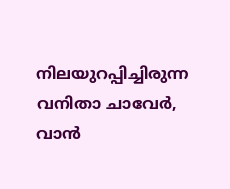നിലയുറപ്പിച്ചിരുന്ന വനിതാ ചാവേർ, വാൻ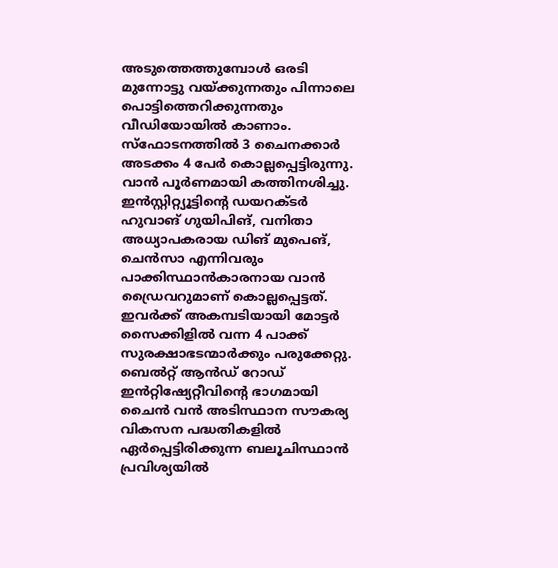അടുത്തെത്തുമ്പോൾ ഒരടി മുന്നോട്ടു വയ്ക്കുന്നതും പിന്നാലെ പൊട്ടിത്തെറിക്കുന്നതും വീഡിയോയിൽ കാണാം.
സ്ഫോടനത്തിൽ 3 ചൈനക്കാർ അടക്കം 4 പേർ കൊല്ലപ്പെട്ടിരുന്നു. വാൻ പൂർണമായി കത്തിനശിച്ചു. ഇൻസ്റ്റിറ്റ്യൂട്ടിന്റെ ഡയറക്ടർ ഹുവാങ് ഗുയിപിങ്, വനിതാ അധ്യാപകരായ ഡിങ് മുപെങ്, ചെൻസാ എന്നിവരും പാക്കിസ്ഥാൻകാരനായ വാൻ ഡ്രൈവറുമാണ് കൊല്ലപ്പെട്ടത്. ഇവർക്ക് അകമ്പടിയായി മോട്ടർ സൈക്കിളിൽ വന്ന 4 പാക്ക് സുരക്ഷാഭടന്മാർക്കും പരുക്കേറ്റു.
ബെൽറ്റ് ആൻഡ് റോഡ് ഇൻറ്റിഷ്യേറ്റീവിന്റെ ഭാഗമായി ചൈൻ വൻ അടിസ്ഥാന സൗകര്യ വികസന പദ്ധതികളിൽ ഏർപ്പെട്ടിരിക്കുന്ന ബലൂചിസ്ഥാൻ പ്രവിശ്യയിൽ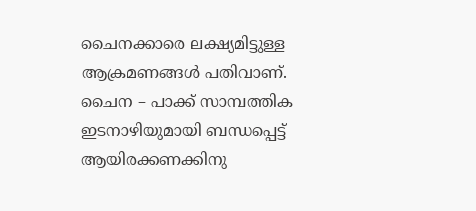ചൈനക്കാരെ ലക്ഷ്യമിട്ടുള്ള ആക്രമണങ്ങൾ പതിവാണ്. ചൈന – പാക്ക് സാമ്പത്തിക ഇടനാഴിയുമായി ബന്ധപ്പെട്ട് ആയിരക്കണക്കിനു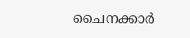ചൈനക്കാർ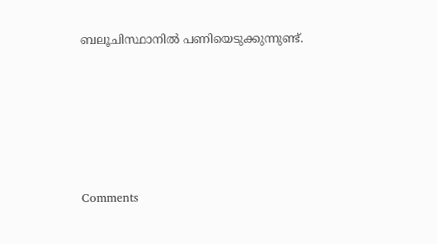ബലൂചിസ്ഥാനിൽ പണിയെടുക്കുന്നുണ്ട്.







Comments